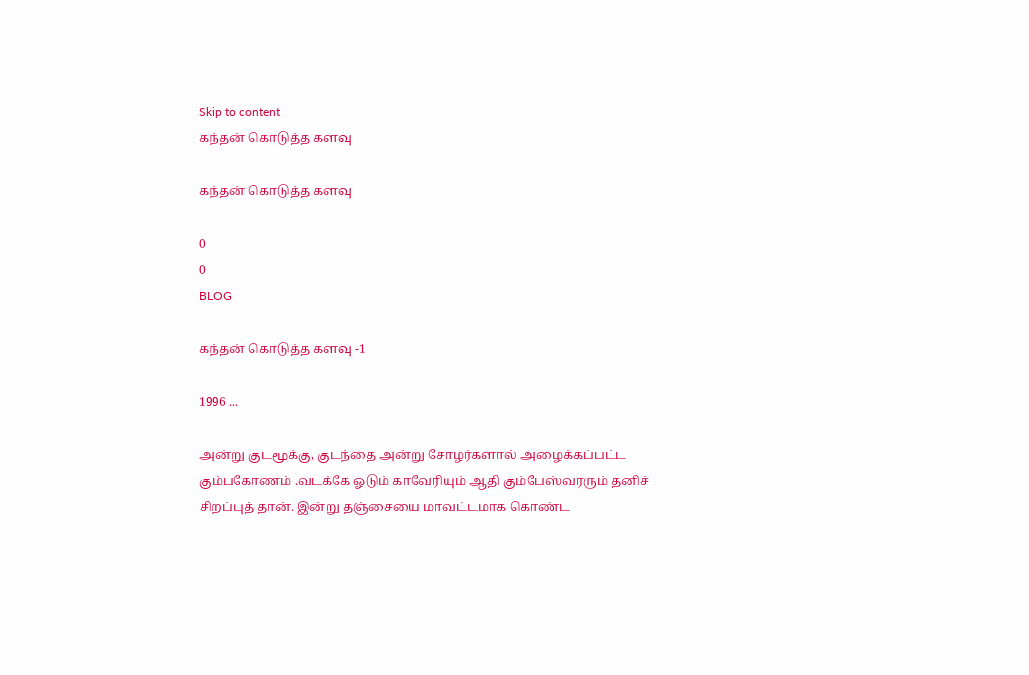Skip to content
கந்தன் கொடுத்த களவு

கந்தன் கொடுத்த களவு

0
0
BLOG

கந்தன் கொடுத்த களவு -1

1996 ...

அன்று குடமூக்கு, குடந்தை அன்று சோழர்களால் அழைக்கப்பட்ட கும்பகோணம் .வடக்கே ஓடும் காவேரியும் ஆதி கும்பேஸ்வரரும் தனிச் சிறப்புத் தான். இன்று தஞ்சையை மாவட்டமாக கொண்ட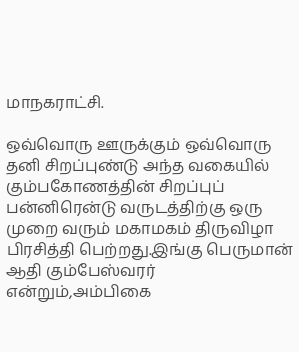மாநகராட்சி.

ஒவ்வொரு ஊருக்கும் ஒவ்வொரு தனி சிறப்புண்டு அந்த வகையில் கும்பகோணத்தின் சிறப்புப் பன்னிரென்டு வருடத்திற்கு ஒரு முறை வரும் மகாமகம் திருவிழா பிரசித்தி பெற்றது.இங்கு பெருமான் ஆதி கும்பேஸ்வரர் என்றும்,அம்பிகை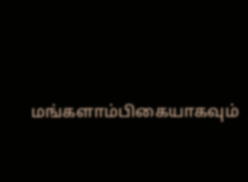மங்களாம்பிகையாகவும்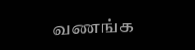வணங்க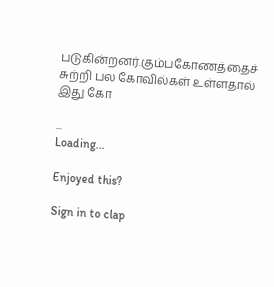படுகின்றனர்.கும்பகோணத்தைச் சுற்றி பல கோவில்கள் உள்ளதால் இது கோ

...
Loading...

Enjoyed this?

Sign in to clap